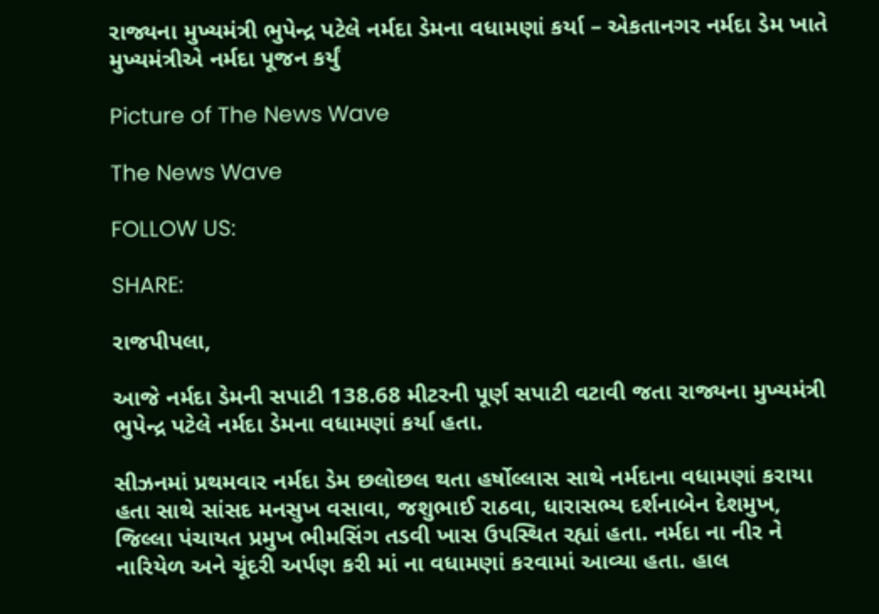રાજ્યના મુખ્યમંત્રી ભુપેન્દ્ર પટેલે નર્મદા ડેમના વધામણાં કર્યા – એકતાનગર નર્મદા ડેમ ખાતે મુખ્યમંત્રીએ નર્મદા પૂજન કર્યું

Picture of The News Wave

The News Wave

FOLLOW US:

SHARE:

રાજપીપલા,

આજે નર્મદા ડેમની સપાટી 138.68 મીટરની પૂર્ણ સપાટી વટાવી જતા રાજ્યના મુખ્યમંત્રી ભુપેન્દ્ર પટેલે નર્મદા ડેમના વધામણાં કર્યા હતા.

સીઝનમાં પ્રથમવાર નર્મદા ડેમ છલોછલ થતા હર્ષોલ્લાસ સાથે નર્મદાના વધામણાં કરાયા હતા સાથે સાંસદ મનસુખ વસાવા, જશુભાઈ રાઠવા, ધારાસભ્ય દર્શનાબેન દેશમુખ, જિલ્લા પંચાયત પ્રમુખ ભીમસિંગ તડવી ખાસ ઉપસ્થિત રહ્યાં હતા. નર્મદા ના નીર ને નારિયેળ અને ચૂંદરી અર્પણ કરી માં ના વધામણાં કરવામાં આવ્યા હતા. હાલ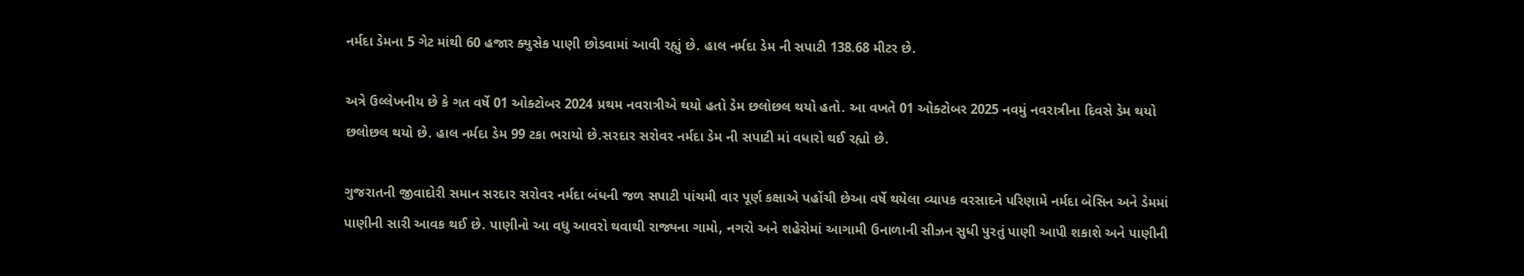નર્મદા ડેમના 5 ગેટ માંથી 60 હજાર ક્યુસેક પાણી છોડવામાં આવી રહ્યું છે. હાલ નર્મદા ડેમ ની સપાટી 138.68 મીટર છે.

અત્રે ઉલ્લેખનીય છે કે ગત વર્ષે 01 ઓક્ટોબર 2024 પ્રથમ નવરાત્રીએ થયો હતો ડેમ છલોછલ થયો હતો. આ વખતે 01 ઓક્ટોબર 2025 નવમું નવરાત્રીના દિવસે ડેમ થયો છલોછલ થયો છે. હાલ નર્મદા ડેમ 99 ટકા ભરાયો છે.સરદાર સરોવર નર્મદા ડેમ ની સપાટી માં વધારો થઈ રહ્યો છે.

ગુજરાતની જીવાદોરી સમાન સરદાર સરોવર નર્મદા બંધની જળ સપાટી પાંચમી વાર પૂર્ણ કક્ષાએ પહોંચી છેઆ વર્ષે થયેલા વ્યાપક વરસાદને પરિણામે નર્મદા બેસિન અને ડેમમાં પાણીની સારી આવક થઈ છે. પાણીનો આ વધુ આવરો થવાથી રાજ્યના ગામો, નગરો અને શહેરોમાં આગામી ઉનાળાની સીઝન સુધી પુરતું પાણી આપી શકાશે અને પાણીની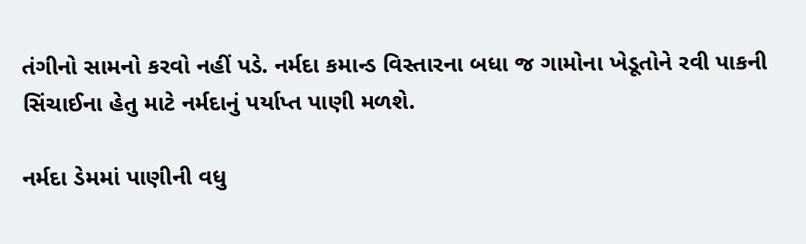તંગીનો સામનો કરવો નહીં પડે. નર્મદા કમાન્ડ વિસ્તારના બધા જ ગામોના ખેડૂતોને રવી પાકની સિંચાઈના હેતુ માટે નર્મદાનું પર્યાપ્ત પાણી મળશે.

નર્મદા ડેમમાં પાણીની વધુ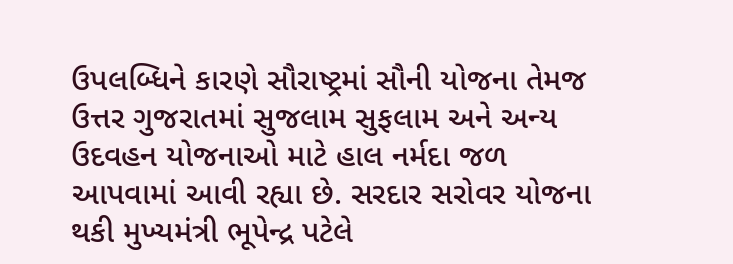ઉપલબ્ધિને કારણે સૌરાષ્ટ્રમાં સૌની યોજના તેમજ ઉત્તર ગુજરાતમાં સુજલામ સુફલામ અને અન્ય ઉદવહન યોજનાઓ માટે હાલ નર્મદા જળ આપવામાં આવી રહ્યા છે. સરદાર સરોવર યોજના થકી મુખ્યમંત્રી ભૂપેન્દ્ર પટેલે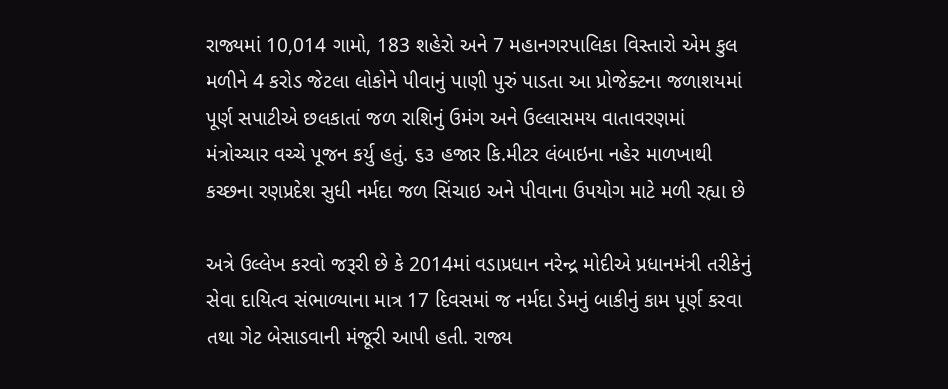રાજ્યમાં 10,014 ગામો, 183 શહેરો અને 7 મહાનગરપાલિકા વિસ્તારો એમ કુલ મળીને 4 કરોડ જેટલા લોકોને પીવાનું પાણી પુરું પાડતા આ પ્રોજેક્ટના જળાશયમાં પૂર્ણ સપાટીએ છલકાતાં જળ રાશિનું ઉમંગ અને ઉલ્લાસમય વાતાવરણમાં મંત્રોચ્ચાર વચ્ચે પૂજન કર્યુ હતું. ૬૩ હજાર કિ.મીટર લંબાઇના નહેર માળખાથી કચ્છના રણપ્રદેશ સુધી નર્મદા જળ સિંચાઇ અને પીવાના ઉપયોગ માટે મળી રહ્યા છે

અત્રે ઉલ્લેખ કરવો જરૂરી છે કે 2014માં વડાપ્રધાન નરેન્દ્ર મોદીએ પ્રધાનમંત્રી તરીકેનું સેવા દાયિત્વ સંભાળ્યાના માત્ર 17 દિવસમાં જ નર્મદા ડેમનું બાકીનું કામ પૂર્ણ કરવા તથા ગેટ બેસાડવાની મંજૂરી આપી હતી. રાજ્ય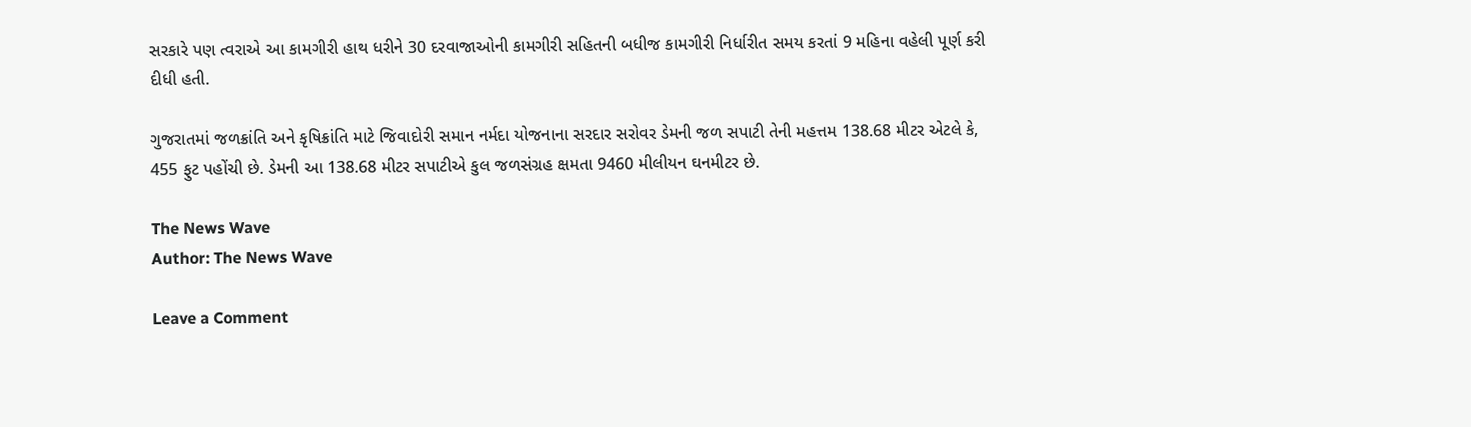સરકારે પણ ત્વરાએ આ કામગીરી હાથ ધરીને 30 દરવાજાઓની કામગીરી સહિતની બધીજ કામગીરી નિર્ધારીત સમય કરતાં 9 મહિના વહેલી પૂર્ણ કરી દીધી હતી.

ગુજરાતમાં જળક્રાંતિ અને કૃષિક્રાંતિ માટે જિવાદોરી સમાન નર્મદા યોજનાના સરદાર સરોવર ડેમની જળ સપાટી તેની મહત્તમ 138.68 મીટર એટલે કે, 455 ફુટ પહોંચી છે. ડેમની આ 138.68 મીટર સપાટીએ કુલ જળસંગ્રહ ક્ષમતા 9460 મીલીયન ઘનમીટર છે.

The News Wave
Author: The News Wave

Leave a Comment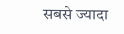सबसे ज्यादा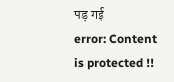पड़ गई
error: Content is protected !!